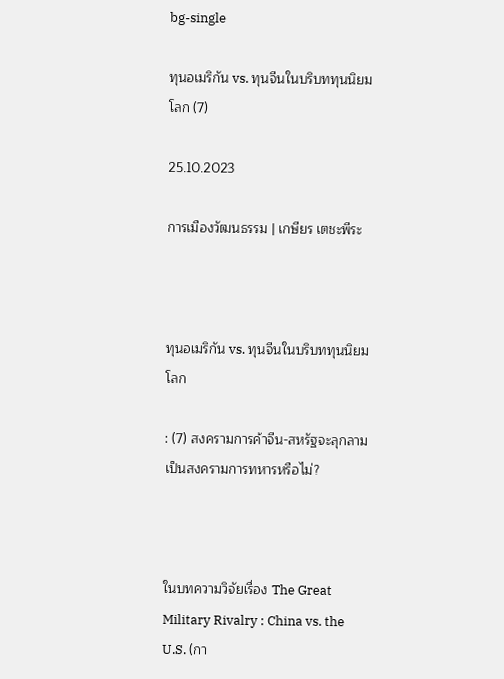bg-single

ทุนอเมริกัน vs. ทุนจีนในบริบททุนนิยมโลก (7)

25.10.2023

การเมืองวัฒนธรรม | เกษียร เตชะพีระ



ทุนอเมริกัน vs. ทุนจีนในบริบททุนนิยมโลก

: (7) สงครามการค้าจีน-สหรัฐจะลุกลามเป็นสงครามการทหารหรือไม่?



ในบทความวิจัยเรื่อง The Great Military Rivalry : China vs. the U.S. (กา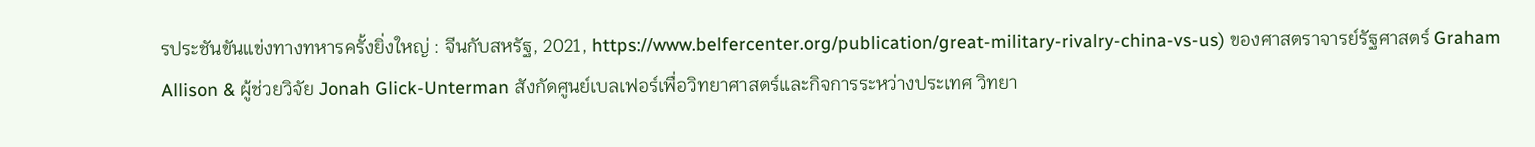รประชันขันแข่งทางทหารครั้งยิ่งใหญ่ : จีนกับสหรัฐ, 2021, https://www.belfercenter.org/publication/great-military-rivalry-china-vs-us) ของศาสตราจารย์รัฐศาสตร์ Graham Allison & ผู้ช่วยวิจัย Jonah Glick-Unterman สังกัดศูนย์เบลเฟอร์เพื่อวิทยาศาสตร์และกิจการระหว่างประเทศ วิทยา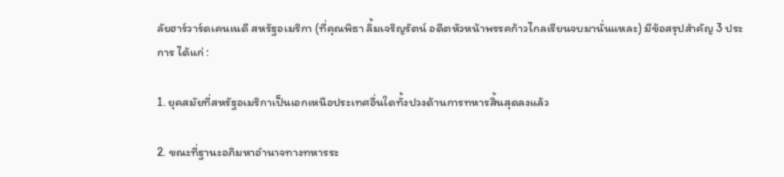ลัยฮาร์วาร์ดเคนเนดี สหรัฐอเมริกา (ที่คุณพิธา ลิ้มเจริญรัตน์ อดีตหัวหน้าพรรคก้าวไกลเรียนจบมานั่นแหละ) มีข้อสรุปสำคัญ 3 ประการ ได้แก่ :

1. ยุคสมัยที่สหรัฐอเมริกาเป็นเอกเหนือประเทศอื่นใดทั้งปวงด้านการทหารสิ้นสุดลงแล้ว

2. ขณะที่ฐานะอภิมหาอำนาจทางทหารระ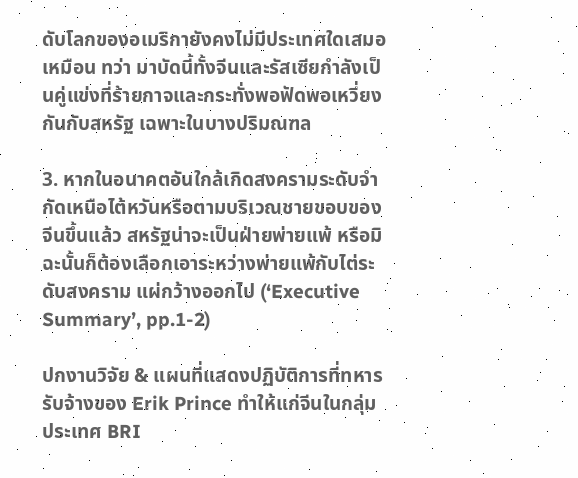ดับโลกของอเมริกายังคงไม่มีประเทศใดเสมอเหมือน ทว่า มาบัดนี้ทั้งจีนและรัสเซียกำลังเป็นคู่แข่งที่ร้ายกาจและกระทั่งพอฟัดพอเหวี่ยงกันกับสหรัฐ เฉพาะในบางปริมณฑล

3. หากในอนาคตอันใกล้เกิดสงครามระดับจำกัดเหนือไต้หวันหรือตามบริเวณชายขอบของจีนขึ้นแล้ว สหรัฐน่าจะเป็นฝ่ายพ่ายแพ้ หรือมิฉะนั้นก็ต้องเลือกเอาระหว่างพ่ายแพ้กับไต่ระดับสงคราม แผ่กว้างออกไป (‘Executive Summary’, pp.1-2)

ปกงานวิจัย & แผนที่แสดงปฏิบัติการที่ทหารรับจ้างของ Erik Prince ทำให้แก่จีนในกลุ่มประเทศ BRI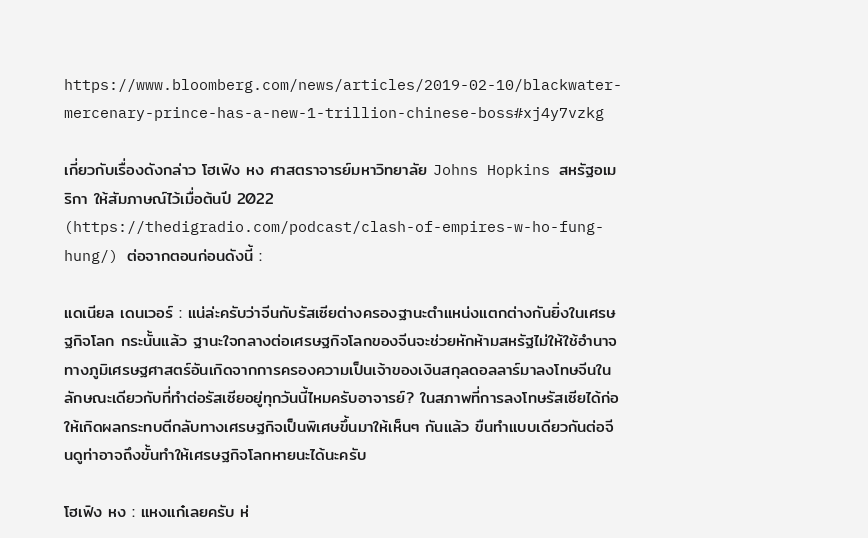https://www.bloomberg.com/news/articles/2019-02-10/blackwater-mercenary-prince-has-a-new-1-trillion-chinese-boss#xj4y7vzkg

เกี่ยวกับเรื่องดังกล่าว โฮเฟิง หง ศาสตราจารย์มหาวิทยาลัย Johns Hopkins สหรัฐอเมริกา ให้สัมภาษณ์ไว้เมื่อต้นปี 2022 (https://thedigradio.com/podcast/clash-of-empires-w-ho-fung-hung/) ต่อจากตอนก่อนดังนี้ :

แดเนียล เดนเวอร์ : แน่ล่ะครับว่าจีนกับรัสเซียต่างครองฐานะตำแหน่งแตกต่างกันยิ่งในเศรษฐกิจโลก กระนั้นแล้ว ฐานะใจกลางต่อเศรษฐกิจโลกของจีนจะช่วยหักห้ามสหรัฐไม่ให้ใช้อำนาจทางภูมิเศรษฐศาสตร์อันเกิดจากการครองความเป็นเจ้าของเงินสกุลดอลลาร์มาลงโทษจีนในลักษณะเดียวกับที่ทำต่อรัสเซียอยู่ทุกวันนี้ไหมครับอาจารย์? ในสภาพที่การลงโทษรัสเซียได้ก่อให้เกิดผลกระทบตีกลับทางเศรษฐกิจเป็นพิเศษขึ้นมาให้เห็นๆ กันแล้ว ขืนทำแบบเดียวกันต่อจีนดูท่าอาจถึงขั้นทำให้เศรษฐกิจโลกหายนะได้นะครับ

โฮเฟิง หง : แหงแก๋เลยครับ ห่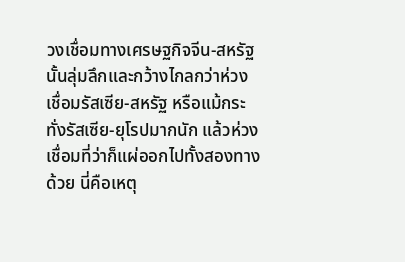วงเชื่อมทางเศรษฐกิจจีน-สหรัฐนั้นลุ่มลึกและกว้างไกลกว่าห่วงเชื่อมรัสเซีย-สหรัฐ หรือแม้กระทั่งรัสเซีย-ยุโรปมากนัก แล้วห่วงเชื่อมที่ว่าก็แผ่ออกไปทั้งสองทางด้วย นี่คือเหตุ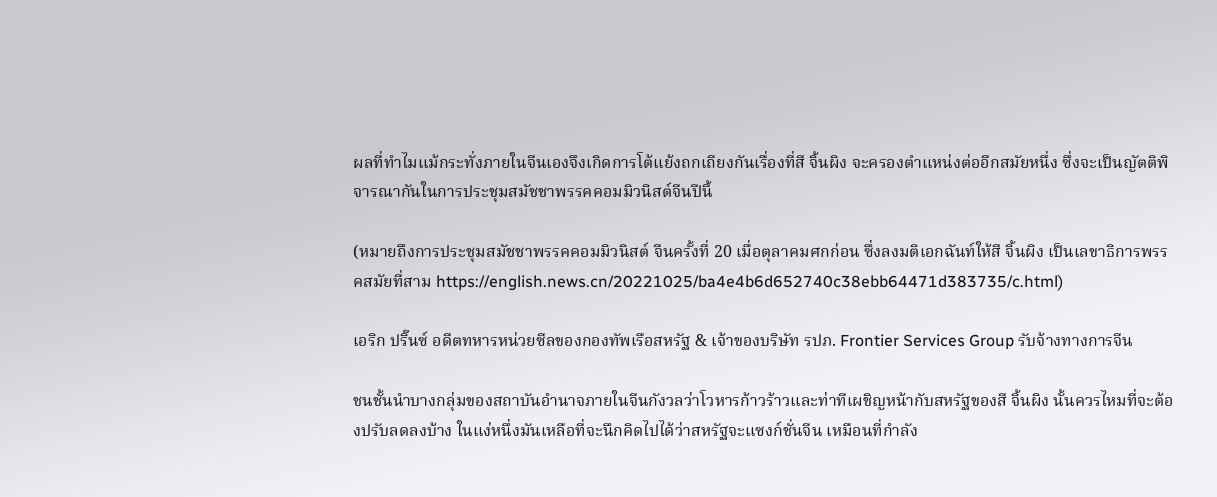ผลที่ทำไมแม้กระทั่งภายในจีนเองจึงเกิดการโต้แย้งถกเถียงกันเรื่องที่สี จิ้นผิง จะครองตำแหน่งต่ออีกสมัยหนึ่ง ซึ่งจะเป็นญัตติพิจารณากันในการประชุมสมัชชาพรรคคอมมิวนิสต์จีนปีนี้

(หมายถึงการประชุมสมัชชาพรรคคอมมิวนิสต์ จีนครั้งที่ 20 เมื่อตุลาคมศกก่อน ซึ่งลงมติเอกฉันท์ให้สี จิ้นผิง เป็นเลขาธิการพรรคสมัยที่สาม https://english.news.cn/20221025/ba4e4b6d652740c38ebb64471d383735/c.html)

เอริก ปริ๊นซ์ อดีตทหารหน่วยซีลของกองทัพเรือสหรัฐ & เจ้าของบริษัท รปภ. Frontier Services Group รับจ้างทางการจีน

ชนชั้นนำบางกลุ่มของสถาบันอำนาจภายในจีนกังวลว่าโวหารก้าวร้าวและท่าทีเผชิญหน้ากับสหรัฐของสี จิ้นผิง นั้นควรไหมที่จะต้องปรับลดลงบ้าง ในแง่หนึ่งมันเหลือที่จะนึกคิดไปได้ว่าสหรัฐจะแซงก์ชั่นจีน เหมือนที่กำลัง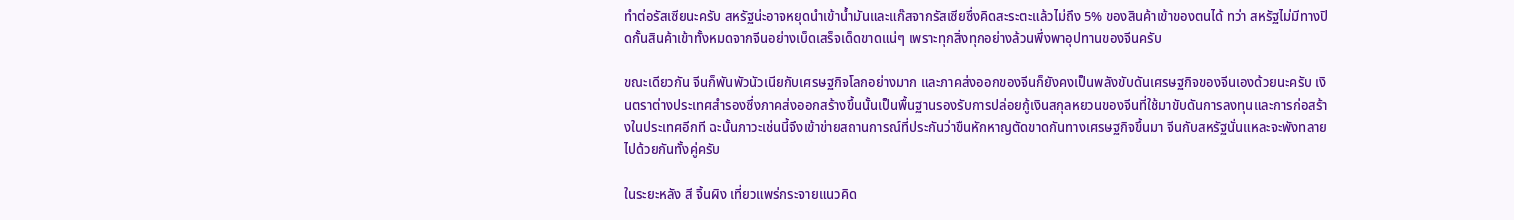ทำต่อรัสเซียนะครับ สหรัฐน่ะอาจหยุดนำเข้าน้ำมันและแก๊สจากรัสเซียซึ่งคิดสะระตะแล้วไม่ถึง 5% ของสินค้าเข้าของตนได้ ทว่า สหรัฐไม่มีทางปิดกั้นสินค้าเข้าทั้งหมดจากจีนอย่างเบ็ดเสร็จเด็ดขาดแน่ๆ เพราะทุกสิ่งทุกอย่างล้วนพึ่งพาอุปทานของจีนครับ

ขณะเดียวกัน จีนก็พันพัวนัวเนียกับเศรษฐกิจโลกอย่างมาก และภาคส่งออกของจีนก็ยังคงเป็นพลังขับดันเศรษฐกิจของจีนเองด้วยนะครับ เงินตราต่างประเทศสำรองซึ่งภาคส่งออกสร้างขึ้นนั้นเป็นพื้นฐานรองรับการปล่อยกู้เงินสกุลหยวนของจีนที่ใช้มาขับดันการลงทุนและการก่อสร้างในประเทศอีกที ฉะนั้นภาวะเช่นนี้จึงเข้าข่ายสถานการณ์ที่ประกันว่าขืนหักหาญตัดขาดกันทางเศรษฐกิจขึ้นมา จีนกับสหรัฐนั่นแหละจะพังทลายไปด้วยกันทั้งคู่ครับ

ในระยะหลัง สี จิ้นผิง เที่ยวแพร่กระจายแนวคิด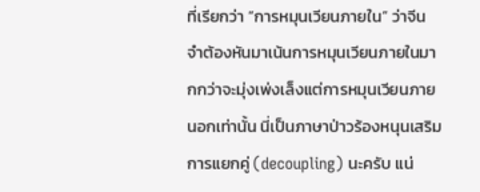ที่เรียกว่า “การหมุนเวียนภายใน” ว่าจีนจำต้องหันมาเน้นการหมุนเวียนภายในมากกว่าจะมุ่งเพ่งเล็งแต่การหมุนเวียนภายนอกเท่านั้น นี่เป็นภาษาป่าวร้องหนุนเสริมการแยกคู่ (decoupling) นะครับ แน่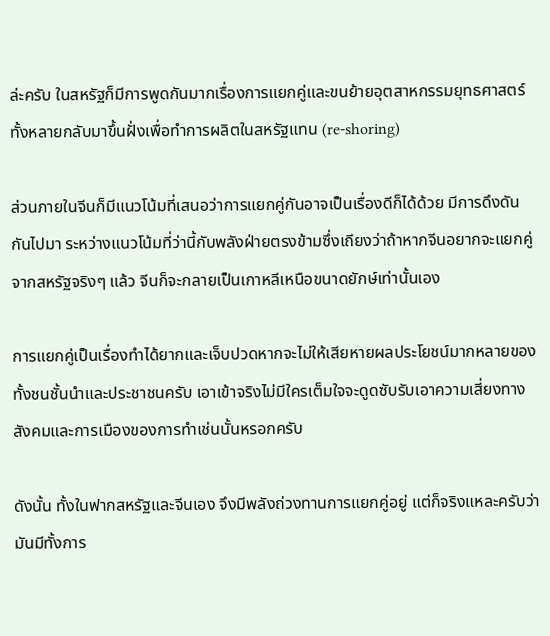ล่ะครับ ในสหรัฐก็มีการพูดกันมากเรื่องการแยกคู่และขนย้ายอุตสาหกรรมยุทธศาสตร์ทั้งหลายกลับมาขึ้นฝั่งเพื่อทำการผลิตในสหรัฐแทน (re-shoring)

ส่วนภายในจีนก็มีแนวโน้มที่เสนอว่าการแยกคู่กันอาจเป็นเรื่องดีก็ได้ด้วย มีการดึงดันกันไปมา ระหว่างแนวโน้มที่ว่านี้กับพลังฝ่ายตรงข้ามซึ่งเถียงว่าถ้าหากจีนอยากจะแยกคู่จากสหรัฐจริงๆ แล้ว จีนก็จะกลายเป็นเกาหลีเหนือขนาดยักษ์เท่านั้นเอง

การแยกคู่เป็นเรื่องทำได้ยากและเจ็บปวดหากจะไม่ให้เสียหายผลประโยชน์มากหลายของทั้งชนชั้นนำและประชาชนครับ เอาเข้าจริงไม่มีใครเต็มใจจะดูดซับรับเอาความเสี่ยงทางสังคมและการเมืองของการทำเช่นนั้นหรอกครับ

ดังนั้น ทั้งในฟากสหรัฐและจีนเอง จึงมีพลังถ่วงทานการแยกคู่อยู่ แต่ก็จริงแหละครับว่ามันมีทั้งการ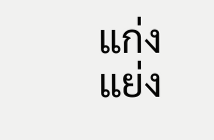แก่งแย่ง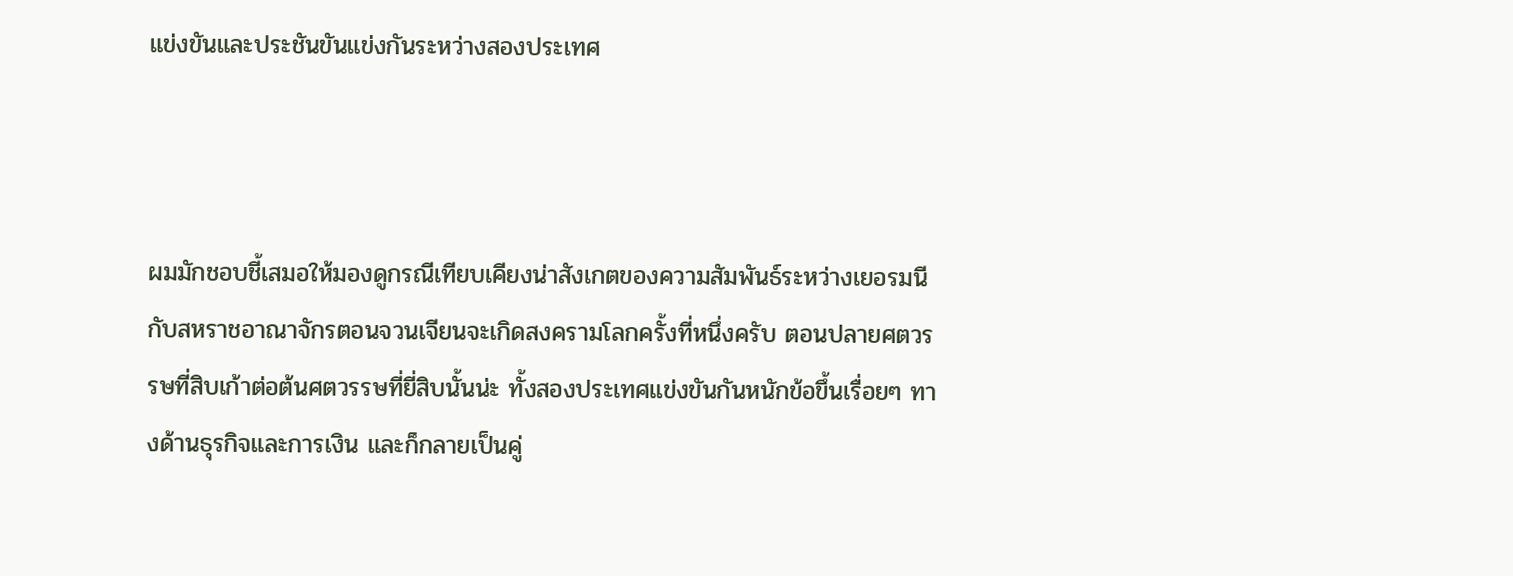แข่งขันและประชันขันแข่งกันระหว่างสองประเทศ



ผมมักชอบชี้เสมอให้มองดูกรณีเทียบเคียงน่าสังเกตของความสัมพันธ์ระหว่างเยอรมนีกับสหราชอาณาจักรตอนจวนเจียนจะเกิดสงครามโลกครั้งที่หนึ่งครับ ตอนปลายศตวรรษที่สิบเก้าต่อต้นศตวรรษที่ยี่สิบนั้นน่ะ ทั้งสองประเทศแข่งขันกันหนักข้อขึ้นเรื่อยๆ ทางด้านธุรกิจและการเงิน และก็กลายเป็นคู่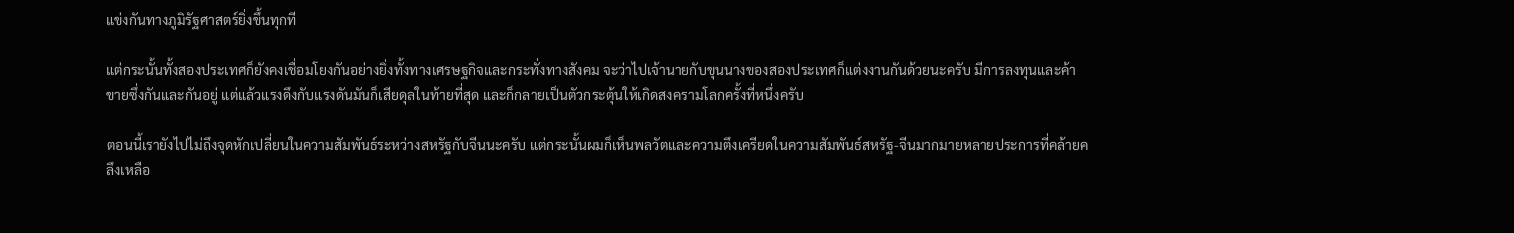แข่งกันทางภูมิรัฐศาสตร์ยิ่งขึ้นทุกที

แต่กระนั้นทั้งสองประเทศก็ยังคงเชื่อมโยงกันอย่างยิ่งทั้งทางเศรษฐกิจและกระทั่งทางสังคม จะว่าไปเจ้านายกับขุนนางของสองประเทศก็แต่งงานกันด้วยนะครับ มีการลงทุนและค้าขายซึ่งกันและกันอยู่ แต่แล้วแรงดึงกับแรงดันมันก็เสียดุลในท้ายที่สุด และก็กลายเป็นตัวกระตุ้นให้เกิดสงครามโลกครั้งที่หนึ่งครับ

ตอนนี้เรายังไปไม่ถึงจุดหักเปลี่ยนในความสัมพันธ์ระหว่างสหรัฐกับจีนนะครับ แต่กระนั้นผมก็เห็นพลวัตและความตึงเครียดในความสัมพันธ์สหรัฐ-จีนมากมายหลายประการที่คล้ายคลึงเหลือ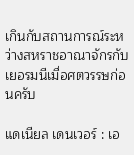เกินกับสถานการณ์ระหว่างสหราชอาณาจักรกับเยอรมนีเมื่อศตวรรษก่อนครับ

แดเนียล เดนเวอร์ : เอ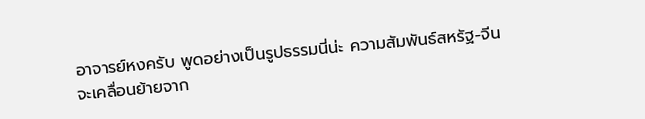อาจารย์หงครับ พูดอย่างเป็นรูปธรรมนี่น่ะ ความสัมพันธ์สหรัฐ-จีนจะเคลื่อนย้ายจาก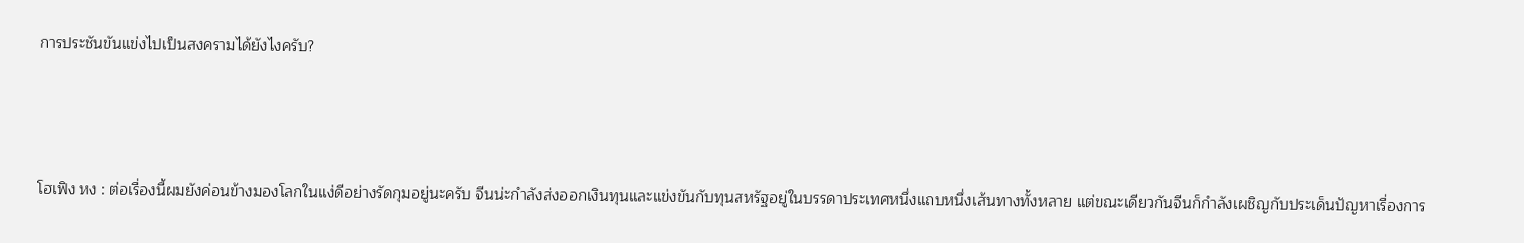การประชันขันแข่งไปเป็นสงครามได้ยังไงครับ?



โฮเฟิง หง : ต่อเรื่องนี้ผมยังค่อนข้างมองโลกในแง่ดีอย่างรัดกุมอยู่นะครับ จีนน่ะกำลังส่งออกเงินทุนและแข่งขันกับทุนสหรัฐอยู่ในบรรดาประเทศหนึ่งแถบหนึ่งเส้นทางทั้งหลาย แต่ขณะเดียวกันจีนก็กำลังเผชิญกับประเด็นปัญหาเรื่องการ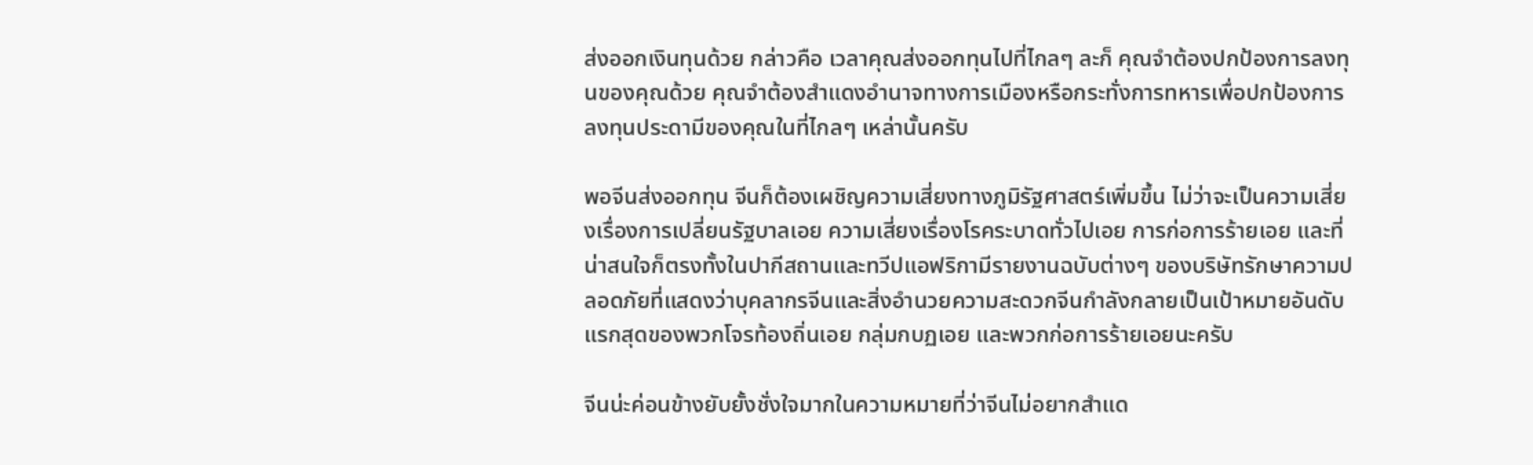ส่งออกเงินทุนด้วย กล่าวคือ เวลาคุณส่งออกทุนไปที่ไกลๆ ละก็ คุณจำต้องปกป้องการลงทุนของคุณด้วย คุณจำต้องสำแดงอำนาจทางการเมืองหรือกระทั่งการทหารเพื่อปกป้องการลงทุนประดามีของคุณในที่ไกลๆ เหล่านั้นครับ

พอจีนส่งออกทุน จีนก็ต้องเผชิญความเสี่ยงทางภูมิรัฐศาสตร์เพิ่มขึ้น ไม่ว่าจะเป็นความเสี่ยงเรื่องการเปลี่ยนรัฐบาลเอย ความเสี่ยงเรื่องโรคระบาดทั่วไปเอย การก่อการร้ายเอย และที่น่าสนใจก็ตรงทั้งในปากีสถานและทวีปแอฟริกามีรายงานฉบับต่างๆ ของบริษัทรักษาความปลอดภัยที่แสดงว่าบุคลากรจีนและสิ่งอำนวยความสะดวกจีนกำลังกลายเป็นเป้าหมายอันดับแรกสุดของพวกโจรท้องถิ่นเอย กลุ่มกบฏเอย และพวกก่อการร้ายเอยนะครับ

จีนน่ะค่อนข้างยับยั้งชั่งใจมากในความหมายที่ว่าจีนไม่อยากสำแด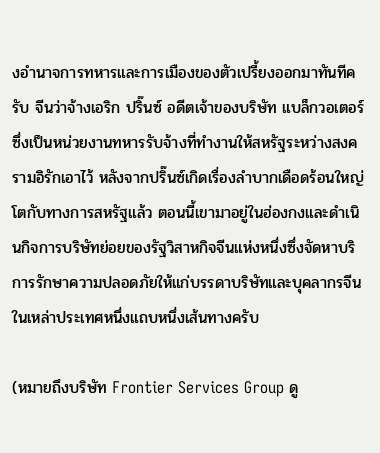งอำนาจการทหารและการเมืองของตัวเปรี้ยงออกมาทันทีครับ จีนว่าจ้างเอริก ปริ๊นซ์ อดีตเจ้าของบริษัท แบล็กวอเตอร์ ซึ่งเป็นหน่วยงานทหารรับจ้างที่ทำงานให้สหรัฐระหว่างสงครามอิรักเอาไว้ หลังจากปริ๊นซ์เกิดเรื่องลำบากเดือดร้อนใหญ่โตกับทางการสหรัฐแล้ว ตอนนี้เขามาอยู่ในฮ่องกงและดำเนินกิจการบริษัทย่อยของรัฐวิสาหกิจจีนแห่งหนึ่งซึ่งจัดหาบริการรักษาความปลอดภัยให้แก่บรรดาบริษัทและบุคลากรจีนในเหล่าประเทศหนึ่งแถบหนึ่งเส้นทางครับ

(หมายถึงบริษัท Frontier Services Group ดู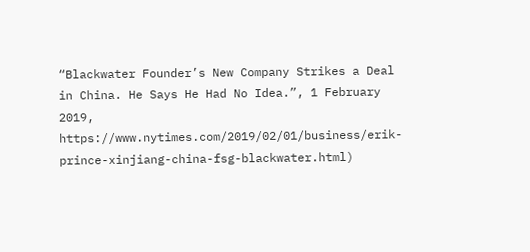“Blackwater Founder’s New Company Strikes a Deal in China. He Says He Had No Idea.”, 1 February 2019, https://www.nytimes.com/2019/02/01/business/erik-prince-xinjiang-china-fsg-blackwater.html)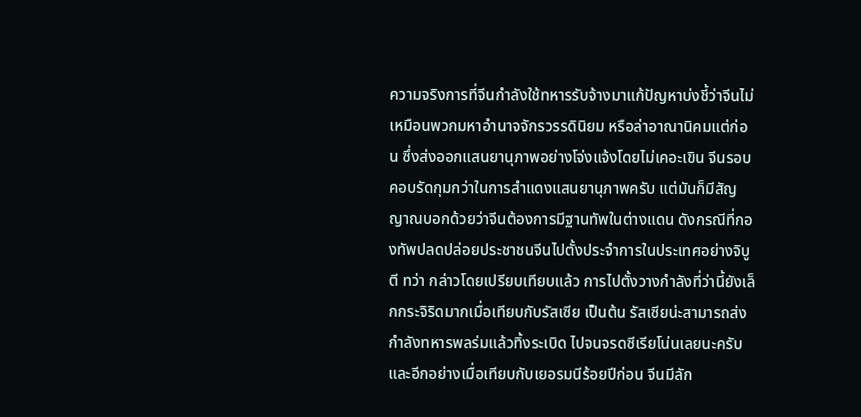ความจริงการที่จีนกำลังใช้ทหารรับจ้างมาแก้ปัญหาบ่งชี้ว่าจีนไม่เหมือนพวกมหาอำนาจจักรวรรดินิยม หรือล่าอาณานิคมแต่ก่อน ซึ่งส่งออกแสนยานุภาพอย่างโจ่งแจ้งโดยไม่เคอะเขิน จีนรอบคอบรัดกุมกว่าในการสำแดงแสนยานุภาพครับ แต่มันก็มีสัญญาณบอกด้วยว่าจีนต้องการมีฐานทัพในต่างแดน ดังกรณีที่กองทัพปลดปล่อยประชาชนจีนไปตั้งประจำการในประเทศอย่างจิบูตี ทว่า กล่าวโดยเปรียบเทียบแล้ว การไปตั้งวางกำลังที่ว่านี้ยังเล็กกระจิริดมากเมื่อเทียบกับรัสเซีย เป็นต้น รัสเซียน่ะสามารถส่งกำลังทหารพลร่มแล้วทิ้งระเบิด ไปจนจรดซีเรียโน่นเลยนะครับ และอีกอย่างเมื่อเทียบกับเยอรมนีร้อยปีก่อน จีนมีลัก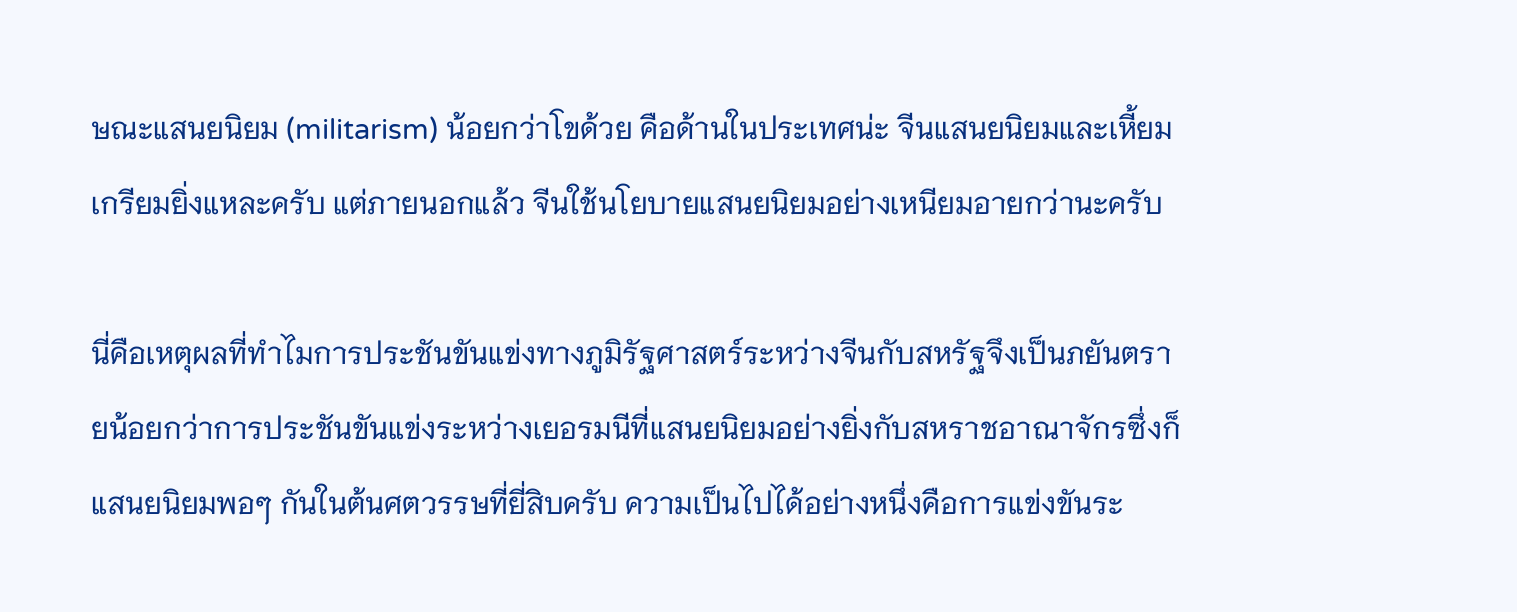ษณะแสนยนิยม (militarism) น้อยกว่าโขด้วย คือด้านในประเทศน่ะ จีนแสนยนิยมและเหี้ยมเกรียมยิ่งแหละครับ แต่ภายนอกแล้ว จีนใช้นโยบายแสนยนิยมอย่างเหนียมอายกว่านะครับ

นี่คือเหตุผลที่ทำไมการประชันขันแข่งทางภูมิรัฐศาสตร์ระหว่างจีนกับสหรัฐจึงเป็นภยันตรายน้อยกว่าการประชันขันแข่งระหว่างเยอรมนีที่แสนยนิยมอย่างยิ่งกับสหราชอาณาจักรซึ่งก็แสนยนิยมพอๆ กันในต้นศตวรรษที่ยี่สิบครับ ความเป็นไปได้อย่างหนึ่งคือการแข่งขันระ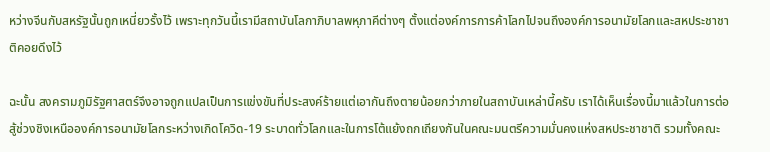หว่างจีนกับสหรัฐนั้นถูกเหนี่ยวรั้งไว้ เพราะทุกวันนี้เรามีสถาบันโลกาภิบาลพหุภาคีต่างๆ ตั้งแต่องค์การการค้าโลกไปจนถึงองค์การอนามัยโลกและสหประชาชาติคอยดึงไว้

ฉะนั้น สงครามภูมิรัฐศาสตร์จึงอาจถูกแปลเป็นการแข่งขันที่ประสงค์ร้ายแต่เอากันถึงตายน้อยกว่าภายในสถาบันเหล่านี้ครับ เราได้เห็นเรื่องนี้มาแล้วในการต่อสู้ช่วงชิงเหนือองค์การอนามัยโลกระหว่างเกิดโควิด-19 ระบาดทั่วโลกและในการโต้แย้งถกเถียงกันในคณะมนตรีความมั่นคงแห่งสหประชาชาติ รวมทั้งคณะ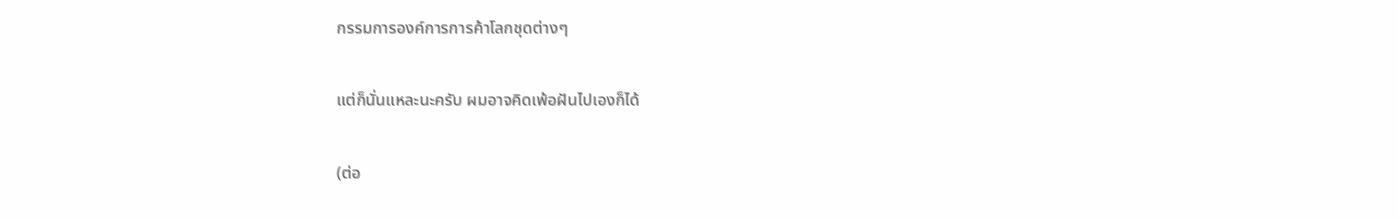กรรมการองค์การการค้าโลกชุดต่างๆ

แต่ก็นั่นแหละนะครับ ผมอาจคิดเพ้อฝันไปเองก็ได้

(ต่อ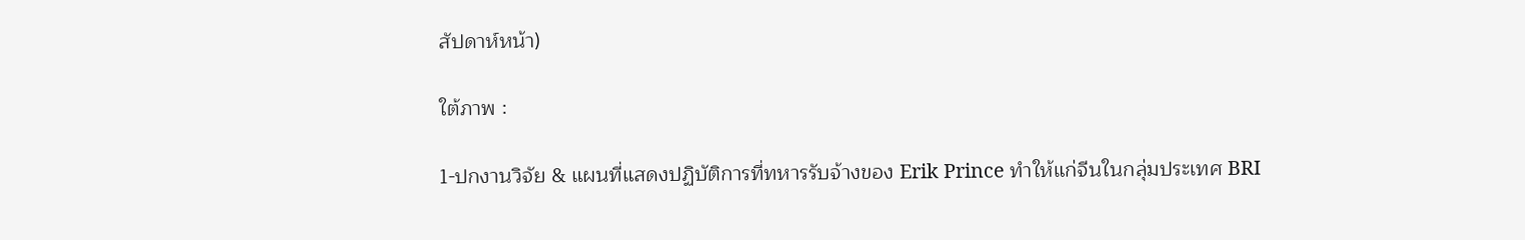สัปดาห์หน้า)

ใต้ภาพ :

1-ปกงานวิจัย & แผนที่แสดงปฏิบัติการที่ทหารรับจ้างของ Erik Prince ทำให้แก่จีนในกลุ่มประเทศ BRI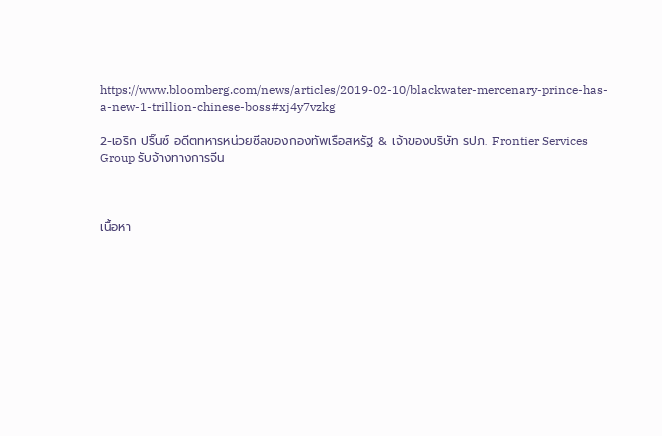https://www.bloomberg.com/news/articles/2019-02-10/blackwater-mercenary-prince-has-a-new-1-trillion-chinese-boss#xj4y7vzkg

2-เอริก ปริ๊นซ์ อดีตทหารหน่วยซีลของกองทัพเรือสหรัฐ & เจ้าของบริษัท รปภ. Frontier Services Group รับจ้างทางการจีน



เนื้อหา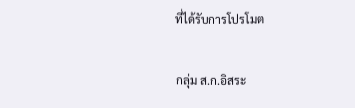ที่ได้รับการโปรโมต

กลุ่ม ส.ก.อิสระ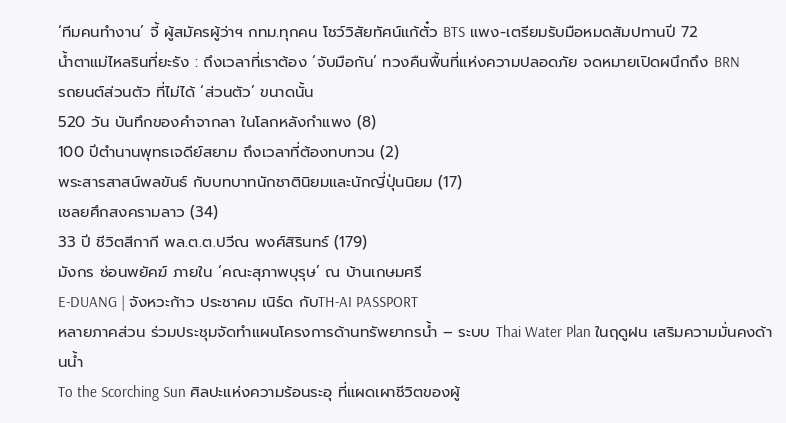‘ทีมคนทำงาน’ จี้ ผู้สมัครผู้ว่าฯ กทม.ทุกคน โชว์วิสัยทัศน์แก้ตั๋ว BTS แพง-เตรียมรับมือหมดสัมปทานปี 72
น้ำตาแม่ไหลรินที่ยะรัง : ถึงเวลาที่เราต้อง ‘จับมือกัน’ ทวงคืนพื้นที่แห่งความปลอดภัย จดหมายเปิดผนึกถึง BRN
รถยนต์ส่วนตัว ที่ไม่ได้ ‘ส่วนตัว’ ขนาดนั้น
520 วัน บันทึกของคำจากลา ในโลกหลังกำแพง (8)
100 ปีตำนานพุทธเจดีย์สยาม ถึงเวลาที่ต้องทบทวน (2)
พระสารสาสน์พลขันธ์ กับบทบาทนักชาตินิยมและนักญี่ปุ่นนิยม (17)
เชลยศึกสงครามลาว (34)
33 ปี ชีวิตสีกากี พล.ต.ต.ปวีณ พงศ์สิรินทร์ (179)
มังกร ซ่อนพยัคฆ์ ภายใน ‘คณะสุภาพบุรุษ’ ณ บ้านเกษมศรี
E-DUANG | จังหวะก้าว ประชาคม เนิร์ด กับTH-AI PASSPORT
หลายภาคส่วน ร่วมประชุมจัดทำแผนโครงการด้านทรัพยากรน้ำ – ระบบ Thai Water Plan ในฤดูฝน เสริมความมั่นคงด้านน้ำ
To the Scorching Sun ศิลปะแห่งความร้อนระอุ ที่แผดเผาชีวิตของผู้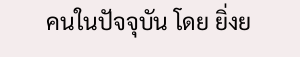คนในปัจจุบัน โดย ยิ่งย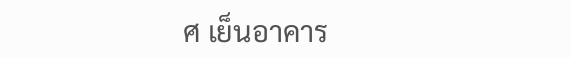ศ เย็นอาคาร